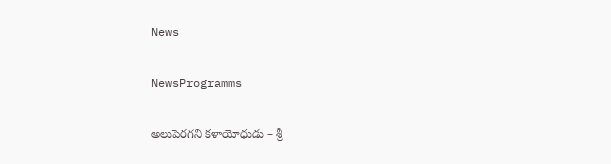News

NewsProgramms

అలుపెరగని కళాయోధుడు – శ్రీ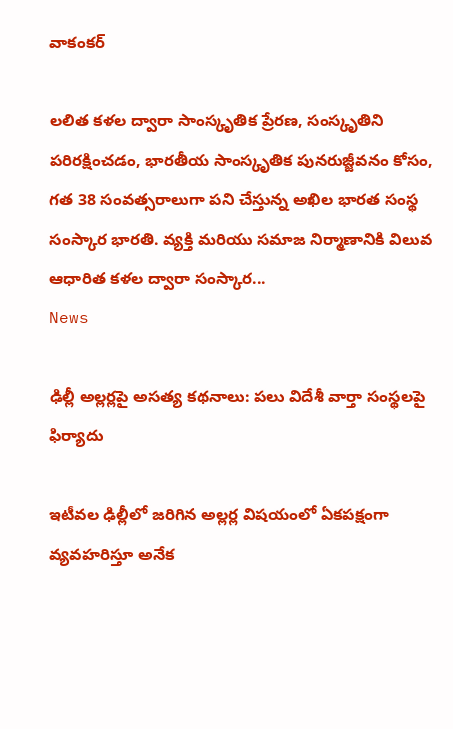వాకంకర్

లలిత కళల ద్వారా సాంస్కృతిక ప్రేరణ, సంస్కృతిని పరిరక్షించడం, భారతీయ సాంస్కృతిక పునరుజ్జీవనం కోసం, గత 38 సంవత్సరాలుగా పని చేస్తున్న అఖిల భారత సంస్థ సంస్కార భారతి. వ్యక్తి మరియు సమాజ నిర్మాణానికి విలువ ఆధారిత కళల ద్వారా సంస్కార...
News

ఢిల్లీ అల్లర్లపై అసత్య కథనాలు: పలు విదేశీ వార్తా సంస్థలపై ఫిర్యాదు

ఇటీవల ఢిల్లీలో జరిగిన అల్లర్ల విషయంలో ఏకపక్షంగా వ్యవహరిస్తూ అనేక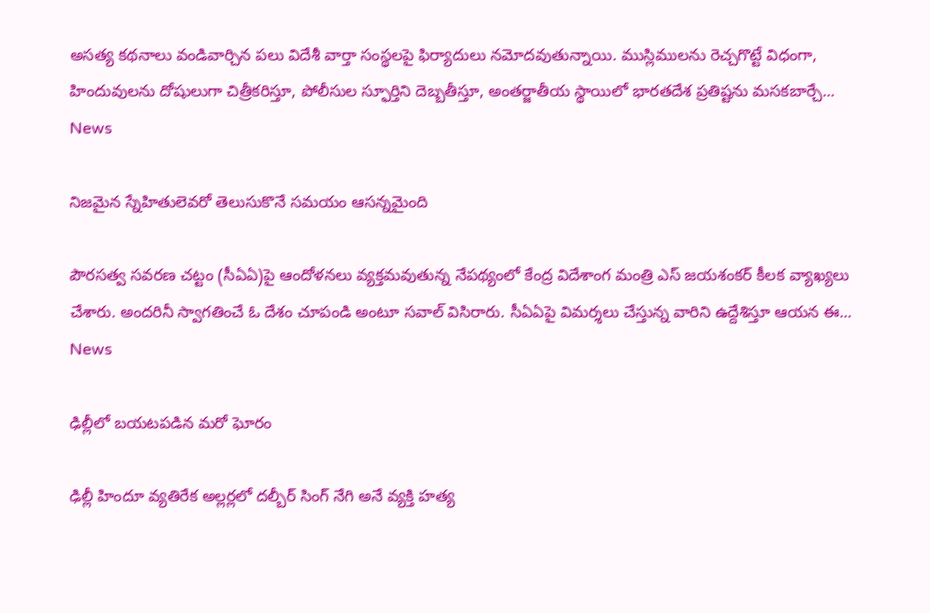అసత్య కథనాలు వండివార్చిన పలు విదేశీ వార్తా సంస్థలపై ఫిర్యాదులు నమోదవుతున్నాయి. ముస్లిములను రెచ్చగొట్టే విధంగా, హిందువులను దోషులుగా చిత్రీకరిస్తూ, పోలీసుల స్ఫూర్తిని దెబ్బతీస్తూ, అంతర్జాతీయ స్థాయిలో భారతదేశ ప్రతిష్టను మసకబార్చే...
News

నిజమైన స్నేహితులెవరో తెలుసుకొనే సమయం ఆసన్నమైంది

పౌరసత్వ సవరణ చట్టం (సీఏఏ)పై ఆందోళనలు వ్యక్తమవుతున్న నేపథ్యంలో కేంద్ర విదేశాంగ మంత్రి ఎస్‌ జయశంకర్‌ కీలక వ్యాఖ్యలు చేశారు. అందరినీ స్వాగతించే ఓ దేశం చూపండి అంటూ సవాల్‌ విసిరారు. సీఏఏపై విమర్శలు చేస్తున్న వారిని ఉద్దేశిస్తూ ఆయన ఈ...
News

ఢిల్లీలో బయటపడిన మరో ఘోరం

ఢిల్లీ హిందూ వ్యతిరేక అల్లర్లలో దల్బీర్ సింగ్ నేగి అనే వ్యక్తి హత్య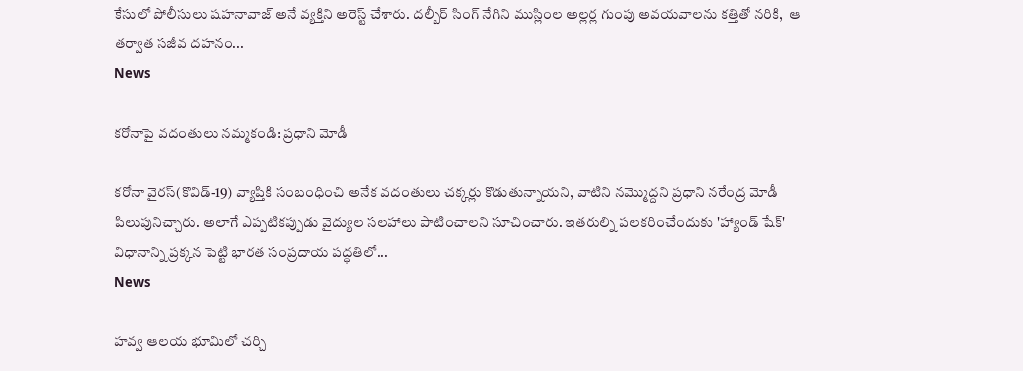కేసులో పోలీసులు షహనావాజ్ అనే వ్యక్తిని అరెస్ట్ చేశారు. దల్బీర్ సింగ్ నేగిని ముస్లింల అల్లర్ల గుంపు అవయవాలను కత్తితో నరికి,  ఆ తర్వాత సజీవ దహనం...
News

కరోనాపై వదంతులు నమ్మకండి: ప్రధాని మోడీ

కరోనా వైరస్‌(కొవిడ్‌-19) వ్యాప్తికి సంబంధించి అనేక వదంతులు చక్కర్లు కొడుతున్నాయని, వాటిని నమ్మొద్దని ప్రధాని నరేంద్ర మోడీ పిలుపునిచ్చారు. అలాగే ఎప్పటికప్పుడు వైద్యుల సలహాలు పాటించాలని సూచించారు. ఇతరుల్ని పలకరించేందుకు 'హ్యాండ్‌ షేక్‌' విధానాన్ని ప్రక్కన పెట్టి భారత సంప్రదాయ పద్ధతిలో...
News

హవ్వ ఆలయ భూమిలో చర్చి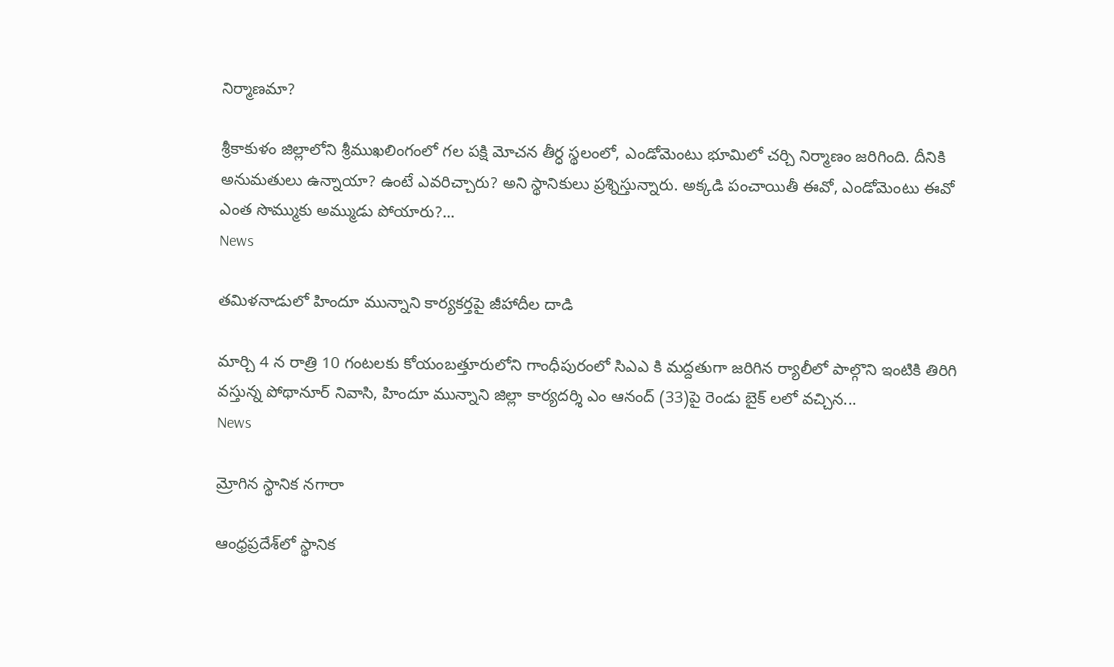నిర్మాణమా?

శ్రీకాకుళం జిల్లాలోని శ్రీముఖలింగంలో గల పక్షి మోచన తీర్ధ స్థలంలో, ఎండోమెంటు భూమిలో చర్చి నిర్మాణం జరిగింది. దీనికి అనుమతులు ఉన్నాయా? ఉంటే ఎవరిచ్చారు? అని స్థానికులు ప్రశ్నిస్తున్నారు. అక్కడి పంచాయితీ ఈవో, ఎండోమెంటు ఈవో ఎంత సొమ్ముకు అమ్ముడు పోయారు?...
News

తమిళనాడులో హిందూ మున్నాని కార్యకర్తపై జీహాదీల దాడి

మార్చి 4 న రాత్రి 10 గంటలకు కోయంబత్తూరులోని గాంధీపురంలో సిఎఎ కి మద్దతుగా జరిగిన ర్యాలీలో పాల్గొని ఇంటికి తిరిగి వస్తున్న పోథానూర్ నివాసి, హిందూ మున్నాని జిల్లా కార్యదర్శి ఎం ఆనంద్ (33)పై రెండు బైక్ లలో వచ్చిన...
News

మ్రోగిన స్థానిక నగారా

ఆంధ్రప్రదేశ్‌లో స్థానిక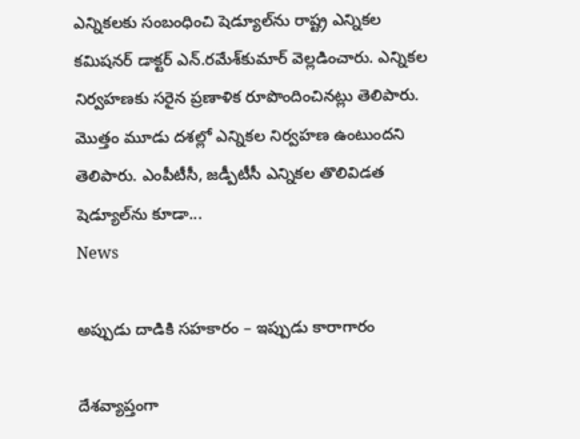ఎన్నికలకు సంబంధించి షెడ్యూల్‌ను రాష్ట్ర ఎన్నికల కమిషనర్‌ డాక్టర్‌ ఎన్‌.రమేశ్‌కుమార్‌ వెల్లడించారు. ఎన్నికల నిర్వహణకు సరైన ప్రణాళిక రూపొందించినట్లు తెలిపారు. మొత్తం మూడు దశల్లో ఎన్నికల నిర్వహణ ఉంటుందని తెలిపారు. ఎంపీటీసీ, జడ్పీటీసీ ఎన్నికల తొలివిడత షెడ్యూల్‌ను కూడా...
News

అప్పుడు దాడికి సహకారం – ఇప్పుడు కారాగారం

దేశవ్యాప్తంగా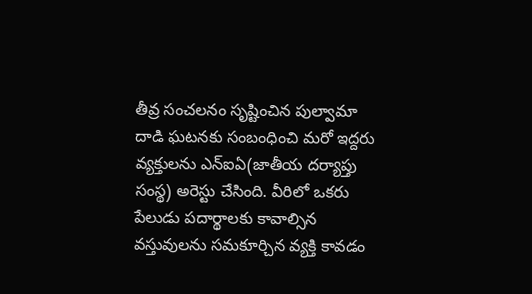తీవ్ర సంచలనం సృష్టించిన పుల్వామా దాడి ఘటనకు సంబంధించి మరో ఇద్దరు వ్యక్తులను ఎన్‌ఐఏ(జాతీయ దర్యాప్తు సంస్థ) అరెస్టు చేసింది. వీరిలో ఒకరు పేలుడు పదార్థాలకు కావాల్సిన వస్తువులను సమకూర్చిన వ్యక్తి కావడం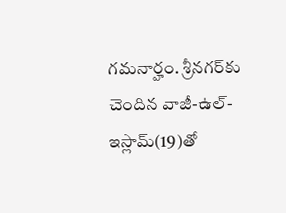గమనార్హం. శ్రీనగర్‌కు చెందిన వాజీ-ఉల్-ఇస్లామ్‌(19)తో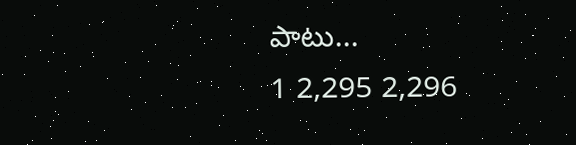పాటు...
1 2,295 2,296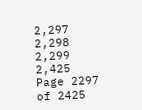2,297 2,298 2,299 2,425
Page 2297 of 2425